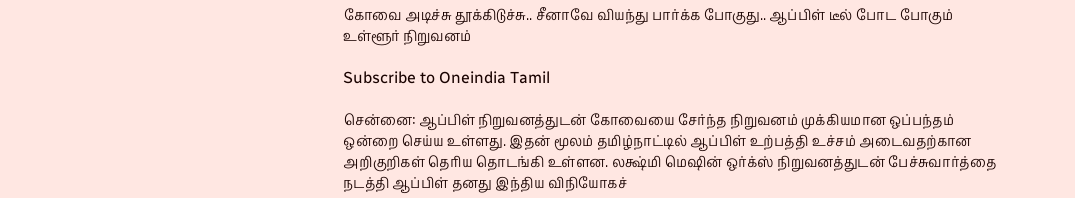கோவை அடிச்சு தூக்கிடுச்சு.. சீனாவே வியந்து பார்க்க போகுது.. ஆப்பிள் டீல் போட போகும் உள்ளூர் நிறுவனம்

Subscribe to Oneindia Tamil

சென்னை: ஆப்பிள் நிறுவனத்துடன் கோவையை சேர்ந்த நிறுவனம் முக்கியமான ஒப்பந்தம் ஒன்றை செய்ய உள்ளது. இதன் மூலம் தமிழ்நாட்டில் ஆப்பிள் உற்பத்தி உச்சம் அடைவதற்கான அறிகுறிகள் தெரிய தொடங்கி உள்ளன. லக்ஷ்மி மெஷின் ஒர்க்ஸ் நிறுவனத்துடன் பேச்சுவார்த்தை நடத்தி ஆப்பிள் தனது இந்திய விநியோகச்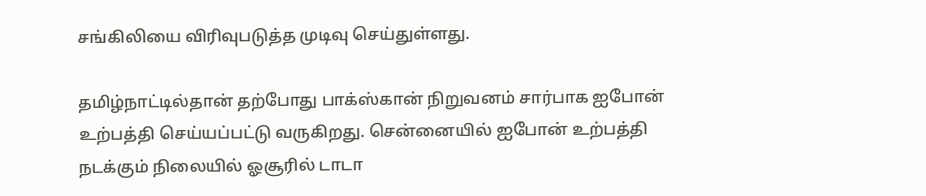சங்கிலியை விரிவுபடுத்த முடிவு செய்துள்ளது.

தமிழ்நாட்டில்தான் தற்போது பாக்ஸ்கான் நிறுவனம் சார்பாக ஐபோன் உற்பத்தி செய்யப்பட்டு வருகிறது. சென்னையில் ஐபோன் உற்பத்தி நடக்கும் நிலையில் ஓசூரில் டாடா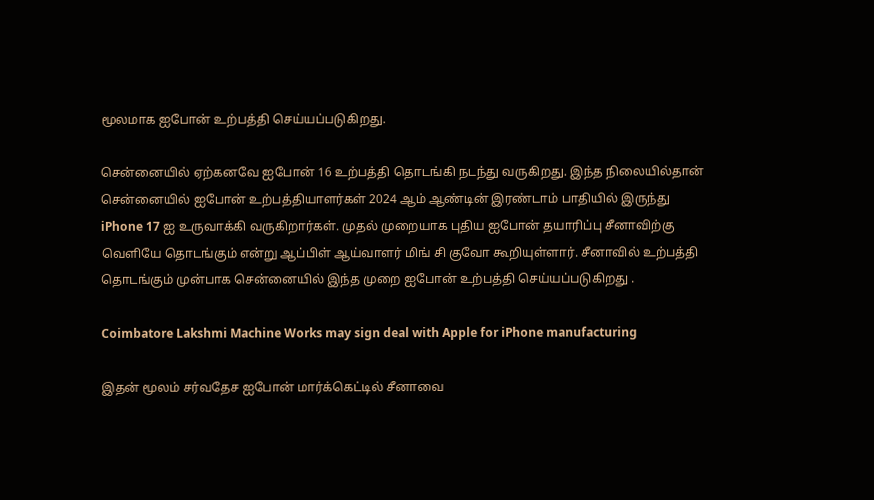மூலமாக ஐபோன் உற்பத்தி செய்யப்படுகிறது.

சென்னையில் ஏற்கனவே ஐபோன் 16 உற்பத்தி தொடங்கி நடந்து வருகிறது. இந்த நிலையில்தான் சென்னையில் ஐபோன் உற்பத்தியாளர்கள் 2024 ஆம் ஆண்டின் இரண்டாம் பாதியில் இருந்து iPhone 17 ஐ உருவாக்கி வருகிறார்கள். முதல் முறையாக புதிய ஐபோன் தயாரிப்பு சீனாவிற்கு வெளியே தொடங்கும் என்று ஆப்பிள் ஆய்வாளர் மிங் சி குவோ கூறியுள்ளார். சீனாவில் உற்பத்தி தொடங்கும் முன்பாக சென்னையில் இந்த முறை ஐபோன் உற்பத்தி செய்யப்படுகிறது .

Coimbatore Lakshmi Machine Works may sign deal with Apple for iPhone manufacturing

இதன் மூலம் சர்வதேச ஐபோன் மார்க்கெட்டில் சீனாவை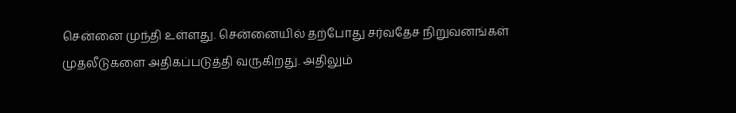சென்னை முந்தி உள்ளது. சென்னையில் தற்போது சர்வதேச நிறுவனங்கள் முதலீடுகளை அதிகப்படுத்தி வருகிறது. அதிலும்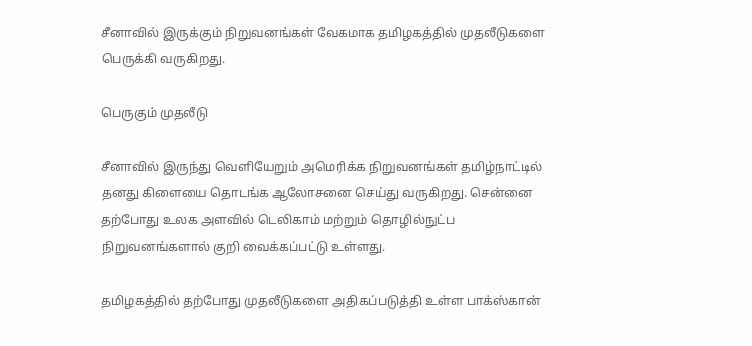சீனாவில் இருக்கும் நிறுவனங்கள் வேகமாக தமிழகத்தில் முதலீடுகளை பெருக்கி வருகிறது.

பெருகும் முதலீடு

சீனாவில் இருந்து வெளியேறும் அமெரிக்க நிறுவனங்கள் தமிழ்நாட்டில் தனது கிளையை தொடங்க ஆலோசனை செய்து வருகிறது. சென்னை தற்போது உலக அளவில் டெலிகாம் மற்றும் தொழில்நுட்ப நிறுவனங்களால் குறி வைக்கப்பட்டு உள்ளது.

தமிழகத்தில் தற்போது முதலீடுகளை அதிகப்படுத்தி உள்ள பாக்ஸ்கான்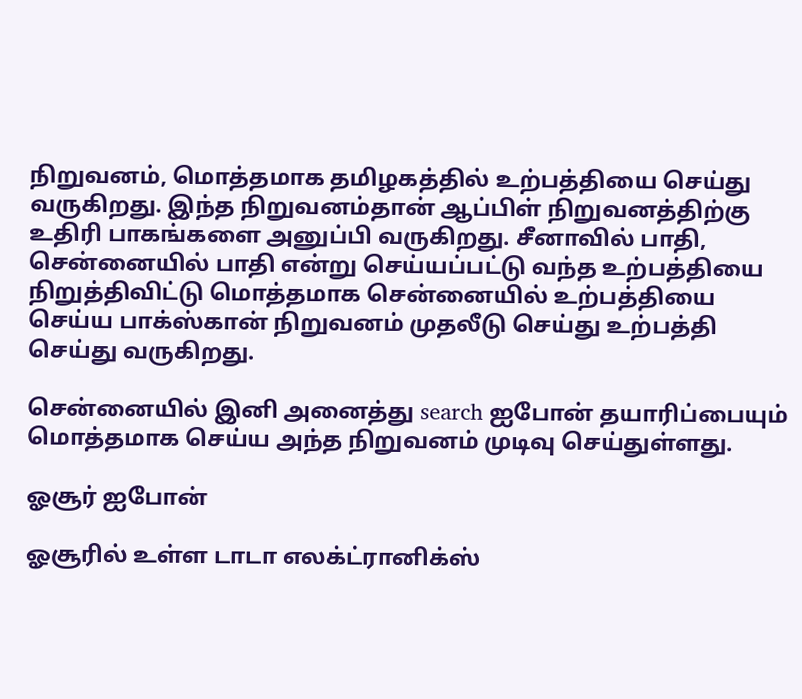நிறுவனம், மொத்தமாக தமிழகத்தில் உற்பத்தியை செய்து வருகிறது. இந்த நிறுவனம்தான் ஆப்பிள் நிறுவனத்திற்கு உதிரி பாகங்களை அனுப்பி வருகிறது. சீனாவில் பாதி, சென்னையில் பாதி என்று செய்யப்பட்டு வந்த உற்பத்தியை நிறுத்திவிட்டு மொத்தமாக சென்னையில் உற்பத்தியை செய்ய பாக்ஸ்கான் நிறுவனம் முதலீடு செய்து உற்பத்தி செய்து வருகிறது.

சென்னையில் இனி அனைத்து search ஐபோன் தயாரிப்பையும் மொத்தமாக செய்ய அந்த நிறுவனம் முடிவு செய்துள்ளது.

ஓசூர் ஐபோன்

ஓசூரில் உள்ள டாடா எலக்ட்ரானிக்ஸ்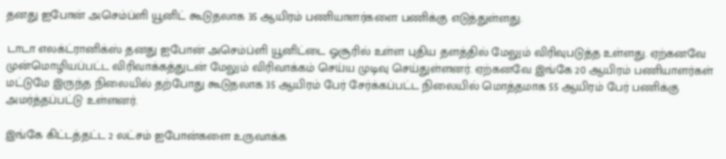தனது ஐபோன் அசெம்ப்ளி யூனிட் கூடுதலாக 35 ஆயிரம் பணியாளர்களை பணிக்கு எடுத்துள்ளது.

டாடா எலக்ட்ரானிக்ஸ் தனது ஐபோன் அசெம்ப்ளி யூனிட்டை ஓசூரில் உள்ள புதிய தளத்தில் மேலும் விரிவுபடுத்த உள்ளது. ஏற்கனவே முன்மொழியப்பட்ட விரிவாக்கத்துடன் மேலும் விரிவாக்கம் செய்ய முடிவு செய்துள்ளனர். ஏற்கனவே இங்கே 20 ஆயிரம் பணியாளர்கள் மட்டுமே இருந்த நிலையில் தற்போது கூடுதலாக 35 ஆயிரம் பேர் சேர்க்கப்பட்ட நிலையில் மொத்தமாக 55 ஆயிரம் பேர் பணிக்கு அமர்த்தப்பட்டு உள்ளனர்.

இங்கே கிட்டத்தட்ட 2 லட்சம் ஐபோன்களை உருவாக்க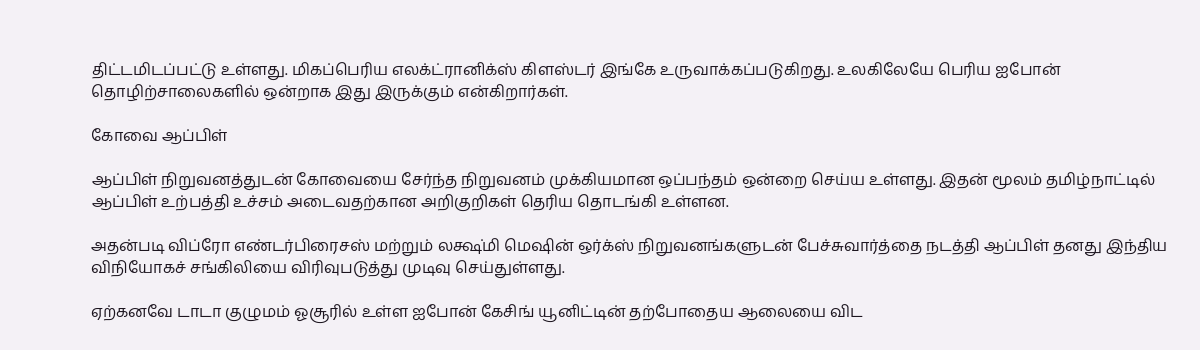திட்டமிடப்பட்டு உள்ளது. மிகப்பெரிய எலக்ட்ரானிக்ஸ் கிளஸ்டர் இங்கே உருவாக்கப்படுகிறது. உலகிலேயே பெரிய ஐபோன் தொழிற்சாலைகளில் ஒன்றாக இது இருக்கும் என்கிறார்கள்.

கோவை ஆப்பிள்

ஆப்பிள் நிறுவனத்துடன் கோவையை சேர்ந்த நிறுவனம் முக்கியமான ஒப்பந்தம் ஒன்றை செய்ய உள்ளது. இதன் மூலம் தமிழ்நாட்டில் ஆப்பிள் உற்பத்தி உச்சம் அடைவதற்கான அறிகுறிகள் தெரிய தொடங்கி உள்ளன.

அதன்படி விப்ரோ எண்டர்பிரைசஸ் மற்றும் லக்ஷ்மி மெஷின் ஒர்க்ஸ் நிறுவனங்களுடன் பேச்சுவார்த்தை நடத்தி ஆப்பிள் தனது இந்திய விநியோகச் சங்கிலியை விரிவுபடுத்து முடிவு செய்துள்ளது.

ஏற்கனவே டாடா குழுமம் ஓசூரில் உள்ள ஐபோன் கேசிங் யூனிட்டின் தற்போதைய ஆலையை விட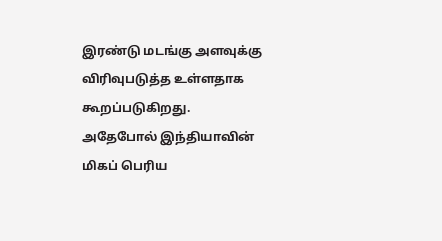இரண்டு மடங்கு அளவுக்கு விரிவுபடுத்த உள்ளதாக கூறப்படுகிறது. அதேபோல் இந்தியாவின் மிகப் பெரிய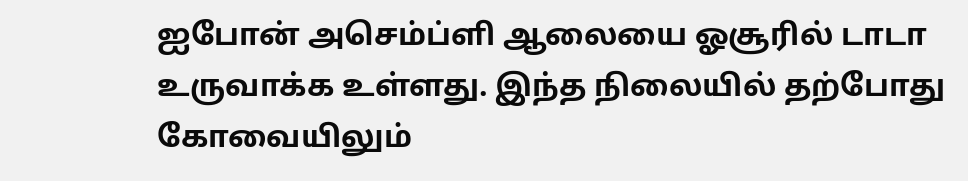ஐபோன் அசெம்ப்ளி ஆலையை ஓசூரில் டாடா உருவாக்க உள்ளது. இந்த நிலையில் தற்போது கோவையிலும்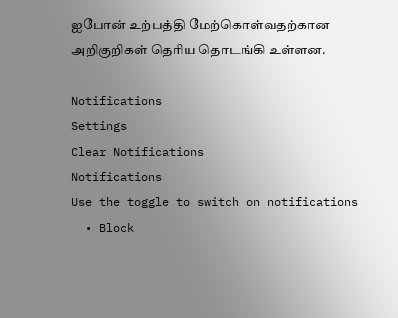ஐபோன் உற்பத்தி மேற்கொள்வதற்கான அறிகுறிகள் தெரிய தொடங்கி உள்ளன.

Notifications
Settings
Clear Notifications
Notifications
Use the toggle to switch on notifications
  • Block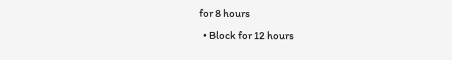for 8 hours
  • Block for 12 hours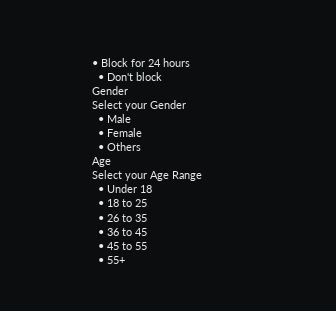• Block for 24 hours
  • Don't block
Gender
Select your Gender
  • Male
  • Female
  • Others
Age
Select your Age Range
  • Under 18
  • 18 to 25
  • 26 to 35
  • 36 to 45
  • 45 to 55
  • 55+